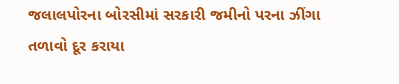જલાલપોરના બોરસીમાં સરકારી જમીનો પરના ઝીંગા તળાવો દૂર કરાયા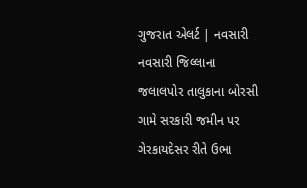ગુજરાત એલર્ટ | નવસારી
નવસારી જિલ્લાના જલાલપોર તાલુકાના બોરસી ગામે સરકારી જમીન પર ગેરકાયદેસર રીતે ઉભા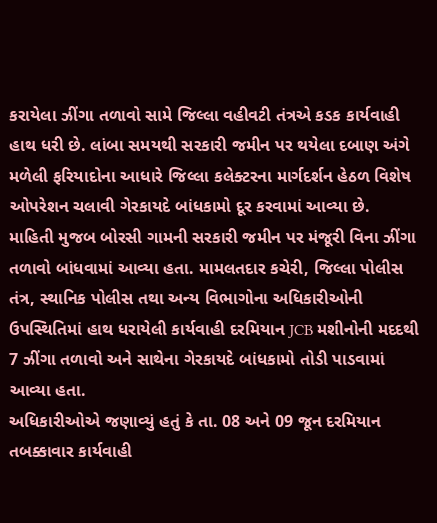કરાયેલા ઝીંગા તળાવો સામે જિલ્લા વહીવટી તંત્રએ કડક કાર્યવાહી હાથ ધરી છે. લાંબા સમયથી સરકારી જમીન પર થયેલા દબાણ અંગે મળેલી ફરિયાદોના આધારે જિલ્લા કલેક્ટરના માર્ગદર્શન હેઠળ વિશેષ ઓપરેશન ચલાવી ગેરકાયદે બાંધકામો દૂર કરવામાં આવ્યા છે.
માહિતી મુજબ બોરસી ગામની સરકારી જમીન પર મંજૂરી વિના ઝીંગા તળાવો બાંધવામાં આવ્યા હતા. મામલતદાર કચેરી, જિલ્લા પોલીસ તંત્ર, સ્થાનિક પોલીસ તથા અન્ય વિભાગોના અધિકારીઓની ઉપસ્થિતિમાં હાથ ધરાયેલી કાર્યવાહી દરમિયાન JCB મશીનોની મદદથી 7 ઝીંગા તળાવો અને સાથેના ગેરકાયદે બાંધકામો તોડી પાડવામાં આવ્યા હતા.
અધિકારીઓએ જણાવ્યું હતું કે તા. 08 અને 09 જૂન દરમિયાન તબક્કાવાર કાર્યવાહી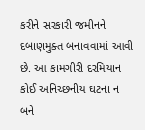કરીને સરકારી જમીનને દબાણમુક્ત બનાવવામાં આવી છે. આ કામગીરી દરમિયાન કોઈ અનિચ્છનીય ઘટના ન બને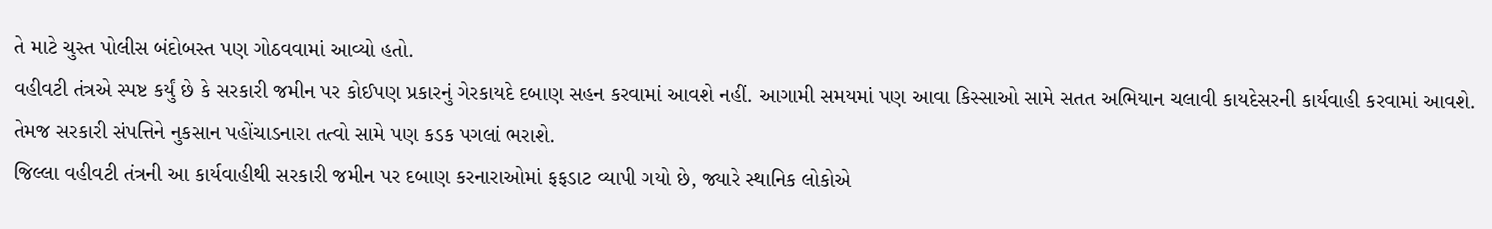તે માટે ચુસ્ત પોલીસ બંદોબસ્ત પણ ગોઠવવામાં આવ્યો હતો.
વહીવટી તંત્રએ સ્પષ્ટ કર્યું છે કે સરકારી જમીન પર કોઈપણ પ્રકારનું ગેરકાયદે દબાણ સહન કરવામાં આવશે નહીં. આગામી સમયમાં પણ આવા કિસ્સાઓ સામે સતત અભિયાન ચલાવી કાયદેસરની કાર્યવાહી કરવામાં આવશે. તેમજ સરકારી સંપત્તિને નુકસાન પહોંચાડનારા તત્વો સામે પણ કડક પગલાં ભરાશે.
જિલ્લા વહીવટી તંત્રની આ કાર્યવાહીથી સરકારી જમીન પર દબાણ કરનારાઓમાં ફફડાટ વ્યાપી ગયો છે, જ્યારે સ્થાનિક લોકોએ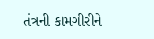તંત્રની કામગીરીને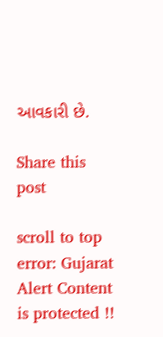આવકારી છે.

Share this post

scroll to top
error: Gujarat Alert Content is protected !!